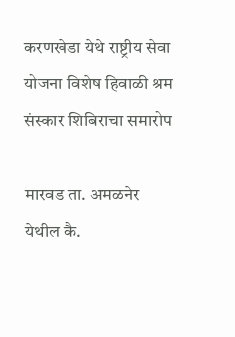करणखेडा येथे राष्ट्रीय सेवा योजना विशेष हिवाळी श्रम संस्कार शिबिराचा समारोप

मारवड ता. अमळनेर येथील कै.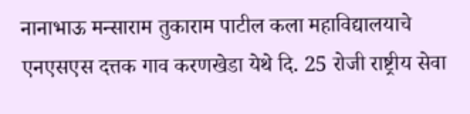नानाभाऊ मन्साराम तुकाराम पाटील कला महाविद्यालयाचे एनएसएस दत्तक गाव करणखेडा येथे दि. 25 रोजी राष्ट्रीय सेवा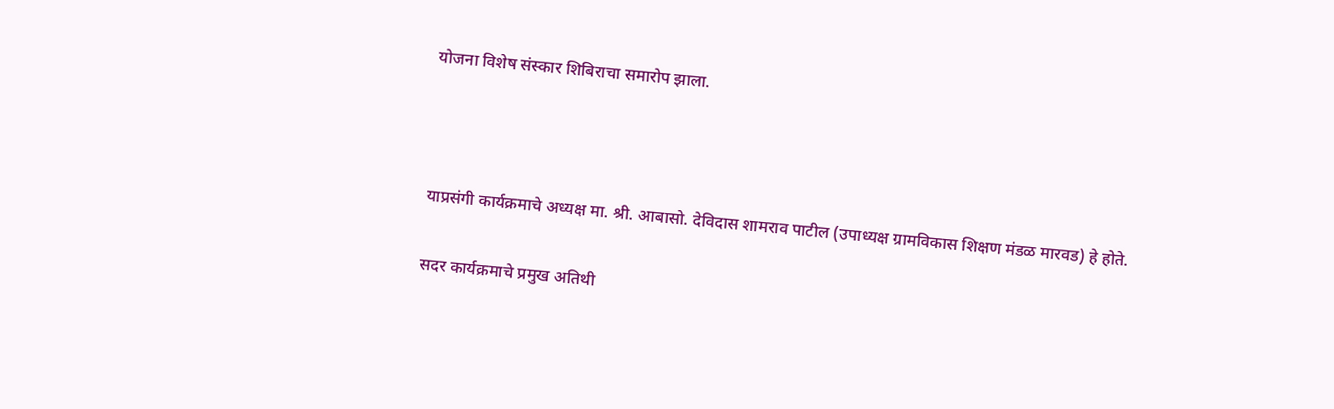योजना विशेष संस्कार शिबिराचा समारोप झाला.



याप्रसंगी कार्यक्रमाचे अध्यक्ष मा. श्री. आबासो. देविदास शामराव पाटील (उपाध्यक्ष ग्रामविकास शिक्षण मंडळ मारवड) हे होते.

सदर कार्यक्रमाचे प्रमुख अतिथी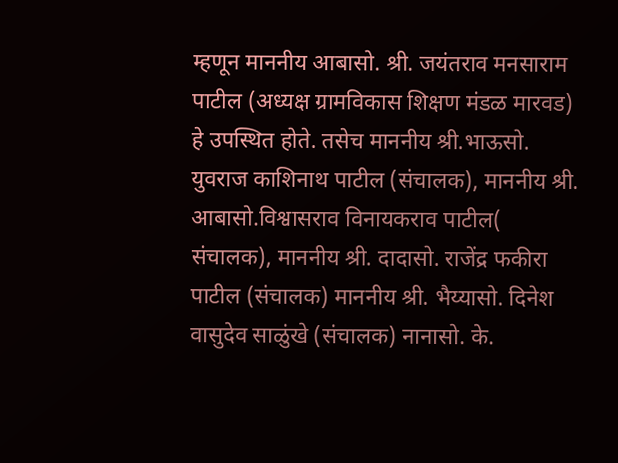म्हणून माननीय आबासो. श्री. जयंतराव मनसाराम पाटील (अध्यक्ष ग्रामविकास शिक्षण मंडळ मारवड) हे उपस्थित होते. तसेच माननीय श्री.भाऊसो. युवराज काशिनाथ पाटील (संचालक), माननीय श्री. आबासो.विश्वासराव विनायकराव पाटील( संचालक), माननीय श्री. दादासो. राजेंद्र फकीरा पाटील (संचालक) माननीय श्री. भैय्यासो. दिनेश वासुदेव साळुंखे (संचालक) नानासो. के.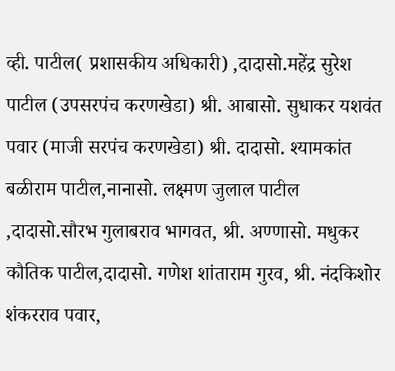व्ही. पाटील( प्रशासकीय अधिकारी) ,दादासो.महेंद्र सुरेश पाटील (उपसरपंच करणखेडा) श्री. आबासो. सुधाकर यशवंत पवार (माजी सरपंच करणखेडा) श्री. दादासो. श्यामकांत बळीराम पाटील,नानासो. लक्ष्मण जुलाल पाटील ,दादासो.सौरभ गुलाबराव भागवत, श्री. अण्णासो. मधुकर कौतिक पाटील,दादासो. गणेश शांताराम गुरव, श्री. नंदकिशोर शंकरराव पवार,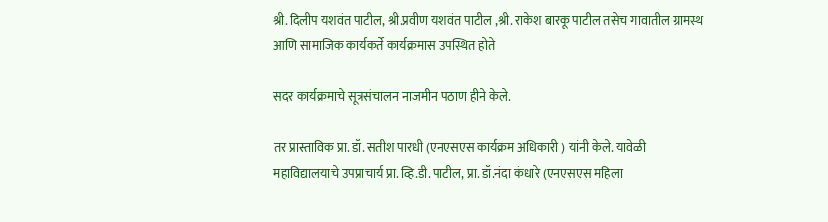श्री. दिलीप यशवंत पाटील, श्री.प्रवीण यशवंत पाटील ,श्री. राकेश बारकू पाटील तसेच गावातील ग्रामस्थ आणि सामाजिक कार्यकर्ते कार्यक्रमास उपस्थित होते

सदर कार्यक्रमाचे सूत्रसंचालन नाजमीन पठाण हीने केले.

तर प्रास्ताविक प्रा. डॉ. सतीश पारधी (एनएसएस कार्यक्रम अधिकारी ) यांनी केले. यावेळी महाविद्यालयाचे उपप्राचार्य प्रा. व्हि.डी. पाटील, प्रा. डॉ.नंदा कंधारे (एनएसएस महिला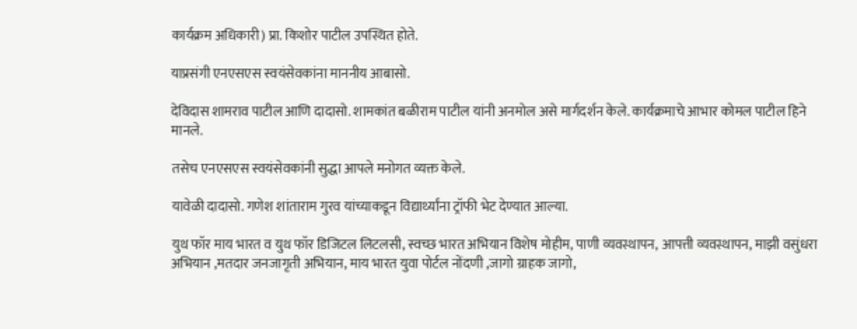कार्यक्रम अधिकारी) प्रा. किशोर पाटील उपस्थित होते.

याप्रसंगी एनएसएस स्वयंसेवकांना माननीय आबासो.

देविदास शामराव पाटील आणि दादासो. शामकांत बळीराम पाटील यांनी अनमोल असे मार्गदर्शन केले. कार्यक्रमाचे आभार कोमल पाटील हिने मानले.

तसेच एनएसएस स्वयंसेवकांनी सुद्धा आपले मनोगत व्यक्त केले.

यावेळी दादासो. गणेश शांताराम गुरव यांच्याकडून विद्यार्थ्यांना ट्रॉफी भेट देण्यात आल्या.

युथ फॉर माय भारत व युथ फॉर डिजिटल लिटलसी, स्वच्छ भारत अभियान विशेष मोहीम, पाणी व्यवस्थापन, आपत्ती व्यवस्थापन, माझी वसुंधरा अभियान ,मतदार जनजागृती अभियान, माय भारत युवा पोर्टल नोंदणी ,जागो ग्राहक जागो,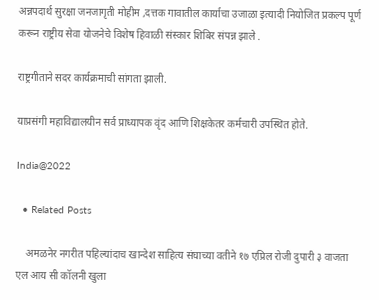अन्नपदार्थ सुरक्षा जनजागृती मोहीम ,दत्तक गावातील कार्याचा उजाळा इत्यादी नियोजित प्रकल्प पूर्ण करून राष्ट्रीय सेवा योजनेचे विशेष हिवाळी संस्कार शिबिर संपन्न झाले .

राष्ट्रगीताने सदर कार्यक्रमाची सांगता झाली.

याप्रसंगी महाविद्यालयीन सर्व प्राध्यापक वृंद आणि शिक्षकेतर कर्मचारी उपस्थित होते.

India@2022

  • Related Posts

    अमळनेर नगरीत पहिल्यांदाच खान्देश साहित्य संघाच्या वतीने १७ एप्रिल रोजी दुपारी ३ वाजता एल आय सी कॉलनी खुला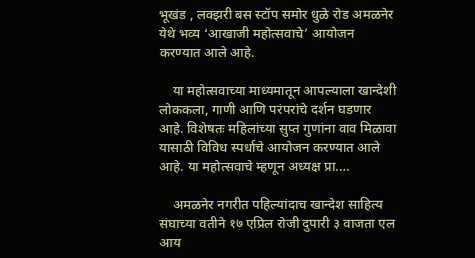भूखंड , लक्झरी बस स्टॉप समोर धुळे रोड अमळनेर येथे भव्य ‘आखाजी महोत्सवाचे’ आयोजन करण्यात आले आहे.

    या महोत्सवाच्या माध्यमातून आपल्याला खान्देशी लोककला, गाणी आणि परंपरांचे दर्शन घडणार आहे. विशेषतः महिलांच्या सुप्त गुणांना वाव मिळावा यासाठी विविध स्पर्धाचे आयोजन करण्यात आले आहे. या महोत्सवाचे म्हणून अध्यक्ष प्रा.…

    अमळनेर नगरीत पहिल्यांदाच खान्देश साहित्य संघाच्या वतीने १७ एप्रिल रोजी दुपारी ३ वाजता एल आय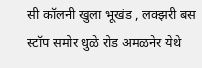सी कॉलनी खुला भूखंड , लक्झरी बस स्टॉप समोर धुळे रोड अमळनेर येथे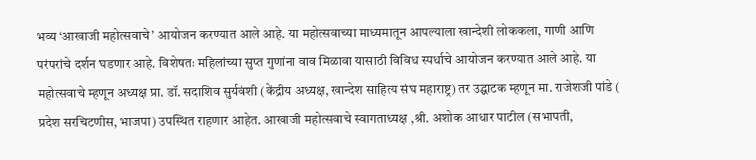भव्य ‘आखाजी महोत्सवाचे’ आयोजन करण्यात आले आहे. या महोत्सवाच्या माध्यमातून आपल्याला खान्देशी लोककला, गाणी आणि परंपरांचे दर्शन घडणार आहे. विशेषतः महिलांच्या सुप्त गुणांना वाव मिळावा यासाठी विविध स्पर्धाचे आयोजन करण्यात आले आहे. या महोत्सवाचे म्हणून अध्यक्ष प्रा. डॉ. सदाशिव सुर्यवंशी (केंद्रीय अध्यक्ष, खान्देश साहित्य संघ महाराष्ट्र) तर उद्घाटक म्हणून मा. राजेशजी पांडे ( प्रदेश सरचिटणीस, भाजपा) उपस्थित राहणार आहेत. आखाजी महोत्सवाचे स्वागताध्यक्ष ,श्री. अशोक आधार पाटील (सभापती,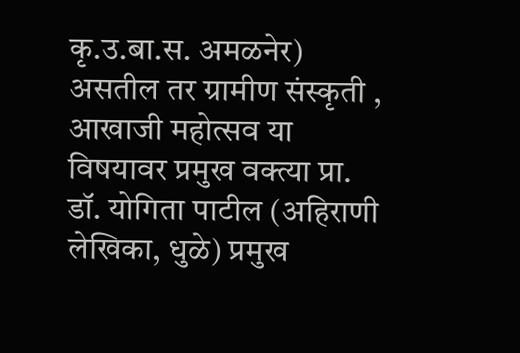कृ.उ.बा.स. अमळनेर) असतील तर ग्रामीण संस्कृती , आखाजी महोत्सव या विषयावर प्रमुख वक्त्या प्रा. डॉ. योगिता पाटील (अहिराणी लेखिका, धुळे) प्रमुख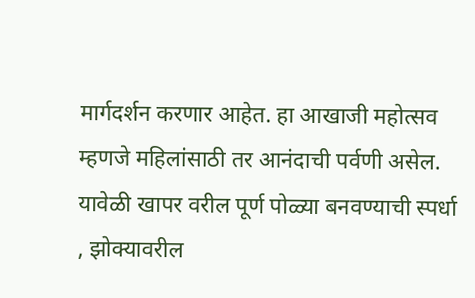मार्गदर्शन करणार आहेत. हा आखाजी महोत्सव म्हणजे महिलांसाठी तर आनंदाची पर्वणी असेल. यावेळी खापर वरील पूर्ण पोळ्या बनवण्याची स्पर्धा , झोक्यावरील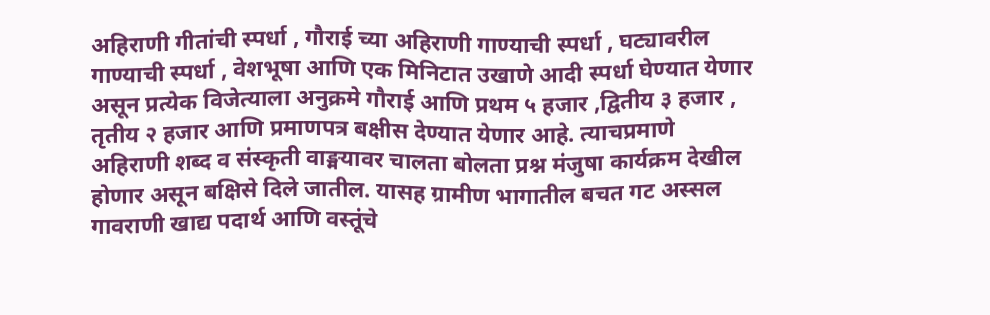अहिराणी गीतांची स्पर्धा , गौराई च्या अहिराणी गाण्याची स्पर्धा , घट्यावरील गाण्याची स्पर्धा , वेशभूषा आणि एक मिनिटात उखाणे आदी स्पर्धा घेण्यात येणार असून प्रत्येक विजेत्याला अनुक्रमे गौराई आणि प्रथम ५ हजार ,द्वितीय ३ हजार , तृतीय २ हजार आणि प्रमाणपत्र बक्षीस देण्यात येणार आहे. त्याचप्रमाणे अहिराणी शब्द व संस्कृती वाङ्मयावर चालता बोलता प्रश्न मंजुषा कार्यक्रम देखील होणार असून बक्षिसे दिले जातील. यासह ग्रामीण भागातील बचत गट अस्सल गावराणी खाद्य पदार्थ आणि वस्तूंचे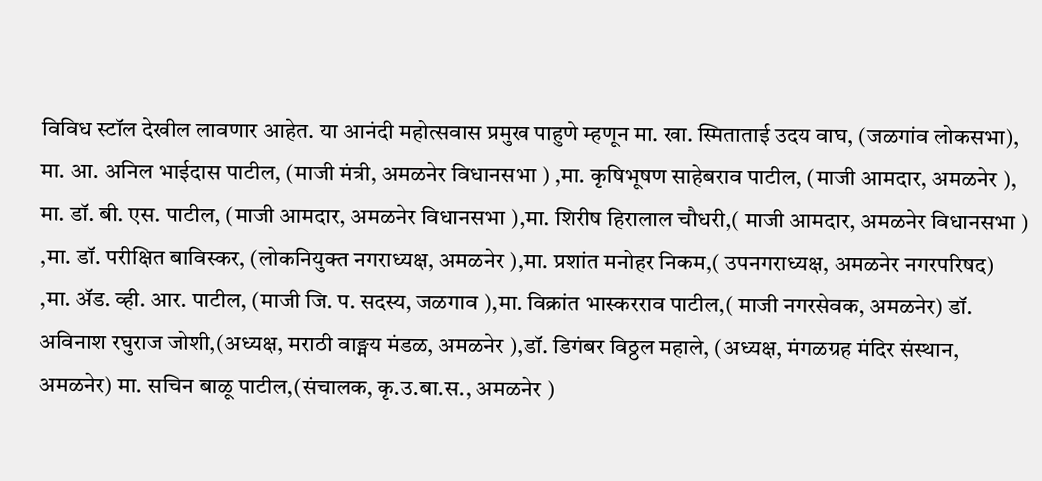विविध स्टॉल देखील लावणार आहेत. या आनंदी महोत्सवास प्रमुख पाहुणे म्हणून मा. खा. स्मिताताई उदय वाघ, (जळगांव लोकसभा), मा. आ. अनिल भाईदास पाटील, (माजी मंत्री, अमळनेर विधानसभा ) ,मा. कृषिभूषण साहेबराव पाटील, (माजी आमदार, अमळनेर ), मा. डॉ. बी. एस. पाटील, (माजी आमदार, अमळनेर विधानसभा ),मा. शिरीष हिरालाल चौधरी,( माजी आमदार, अमळनेर विधानसभा ) ,मा. डॉ. परीक्षित बाविस्कर, (लोकनियुक्त नगराध्यक्ष, अमळनेर ),मा. प्रशांत मनोहर निकम,( उपनगराध्यक्ष, अमळनेर नगरपरिषद) ,मा. ॲड. व्ही. आर. पाटील, (माजी जि. प. सदस्य, जळगाव ),मा. विक्रांत भास्करराव पाटील,( माजी नगरसेवक, अमळनेर) डॉ. अविनाश रघुराज जोशी,(अध्यक्ष, मराठी वाङ्मय मंडळ, अमळनेर ),डॉ. डिगंबर विठ्ठल महाले, (अध्यक्ष, मंगळग्रह मंदिर संस्थान, अमळनेर) मा. सचिन बाळू पाटील,(संचालक, कृ.उ.बा.स., अमळनेर )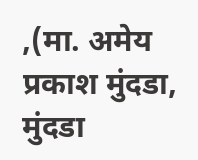,(मा. अमेय प्रकाश मुंदडा, मुंदडा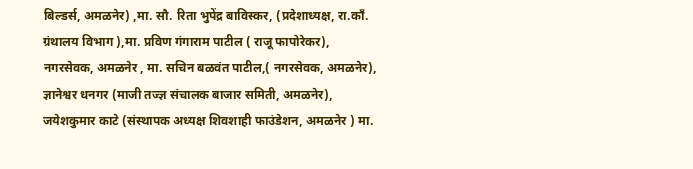बिल्डर्स, अमळनेर) ,मा. सौ. रिता भुपेंद्र बाविस्कर, (प्रदेशाध्यक्ष, रा.काँ. ग्रंथालय विभाग ),मा. प्रविण गंगाराम पाटील ( राजू फापोरेकर), नगरसेवक, अमळनेर , मा. सचिन बळवंत पाटील,( नगरसेवक, अमळनेर), ज्ञानेश्वर धनगर (माजी तज्ज्ञ संचालक बाजार समिती, अमळनेर), जयेशकुमार काटे (संस्थापक अध्यक्ष शिवशाही फाउंडेशन, अमळनेर ) मा.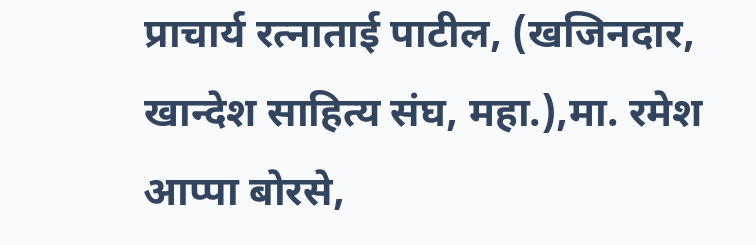प्राचार्य रत्नाताई पाटील, (खजिनदार, खान्देश साहित्य संघ, महा.),मा. रमेश आप्पा बोरसे,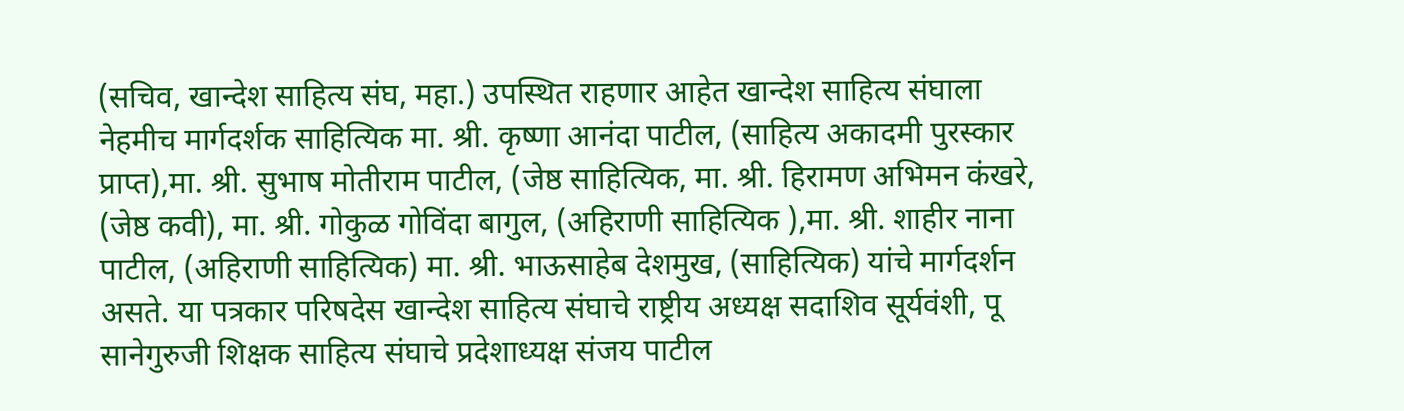(सचिव, खान्देश साहित्य संघ, महा.) उपस्थित राहणार आहेत खान्देश साहित्य संघाला नेहमीच मार्गदर्शक साहित्यिक मा. श्री. कृष्णा आनंदा पाटील, (साहित्य अकादमी पुरस्कार प्राप्त),मा. श्री. सुभाष मोतीराम पाटील, (जेष्ठ साहित्यिक, मा. श्री. हिरामण अभिमन कंखरे, (जेष्ठ कवी), मा. श्री. गोकुळ गोविंदा बागुल, (अहिराणी साहित्यिक ),मा. श्री. शाहीर नाना पाटील, (अहिराणी साहित्यिक) मा. श्री. भाऊसाहेब देशमुख, (साहित्यिक) यांचे मार्गदर्शन असते. या पत्रकार परिषदेस खान्देश साहित्य संघाचे राष्ट्रीय अध्यक्ष सदाशिव सूर्यवंशी, पू सानेगुरुजी शिक्षक साहित्य संघाचे प्रदेशाध्यक्ष संजय पाटील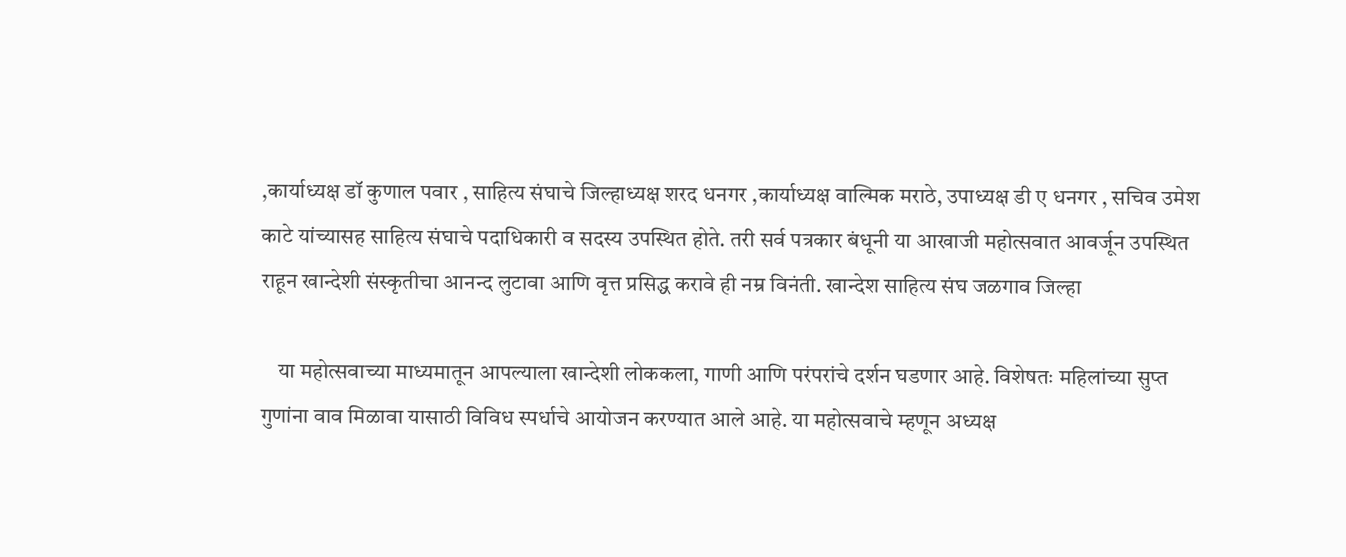,कार्याध्यक्ष डॉ कुणाल पवार , साहित्य संघाचे जिल्हाध्यक्ष शरद धनगर ,कार्याध्यक्ष वाल्मिक मराठे, उपाध्यक्ष डी ए धनगर , सचिव उमेश काटे यांच्यासह साहित्य संघाचे पदाधिकारी व सदस्य उपस्थित होते. तरी सर्व पत्रकार बंधूनी या आखाजी महोत्सवात आवर्जून उपस्थित राहून खान्देशी संस्कृतीचा आनन्द लुटावा आणि वृत्त प्रसिद्ध करावे ही नम्र विनंती. खान्देश साहित्य संघ जळगाव जिल्हा

    या महोत्सवाच्या माध्यमातून आपल्याला खान्देशी लोककला, गाणी आणि परंपरांचे दर्शन घडणार आहे. विशेषतः महिलांच्या सुप्त गुणांना वाव मिळावा यासाठी विविध स्पर्धाचे आयोजन करण्यात आले आहे. या महोत्सवाचे म्हणून अध्यक्ष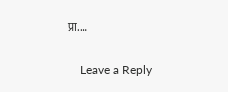प्रा.…

    Leave a Reply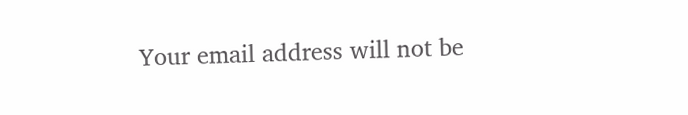Your email address will not be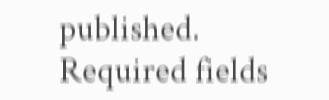published. Required fields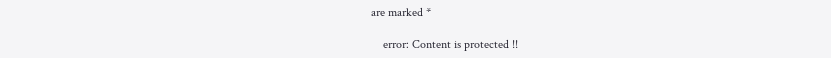are marked *

    error: Content is protected !!